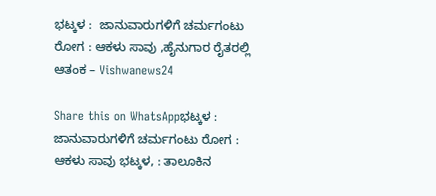ಭಟ್ಕಳ :  ಜಾನುವಾರುಗಳಿಗೆ ಚರ್ಮಗಂಟು ರೋಗ : ಆಕಳು ಸಾವು ,ಹೈನುಗಾರ ರೈತರಲ್ಲಿ ಆತಂಕ – Vishwanews24

Share this on WhatsAppಭಟ್ಕಳ :  ಜಾನುವಾರುಗಳಿಗೆ ಚರ್ಮಗಂಟು ರೋಗ : ಆಕಳು ಸಾವು ಭಟ್ಕಳ, : ತಾಲೂಕಿನ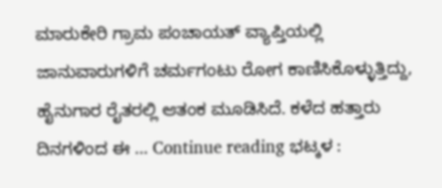ಮಾರುಕೇರಿ ಗ್ರಾಮ ಪಂಚಾಯತ್ ವ್ಯಾಪ್ತಿಯಲ್ಲಿ ಜಾನುವಾರುಗಳಿಗೆ ಚರ್ಮಗಂಟು ರೋಗ ಕಾಣಿಸಿಕೊಳ್ಳುತ್ತಿದ್ದು, ಹೈನುಗಾರ ರೈತರಲ್ಲಿ ಆತಂಕ ಮೂಡಿಸಿದೆ. ಕಳೆದ ಹತ್ತಾರು ದಿನಗಳಿಂದ ಈ … Continue reading ಭಟ್ಕಳ :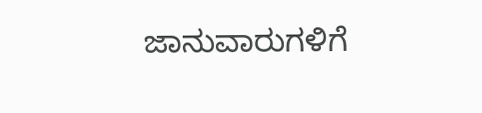ಜಾನುವಾರುಗಳಿಗೆ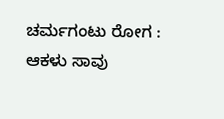ಚರ್ಮಗಂಟು ರೋಗ : ಆಕಳು ಸಾವು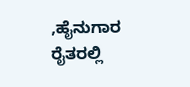,ಹೈನುಗಾರ ರೈತರಲ್ಲಿ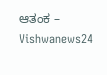ಆತಂಕ – Vishwanews24